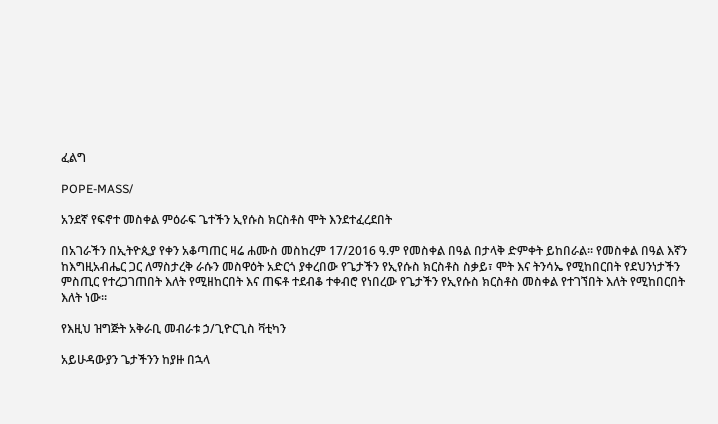ፈልግ

POPE-MASS/

አንደኛ የፍኖተ መስቀል ምዕራፍ ጌተችን ኢየሱስ ክርስቶስ ሞት እንደተፈረደበት

በአገራችን በኢትዮጲያ የቀን አቆጣጠር ዛሬ ሐሙስ መስከረም 17/2016 ዓ.ም የመስቀል በዓል በታላቅ ድምቀት ይከበራል። የመስቀል በዓል እኛን ከእግዚአብሔር ጋር ለማስታረቅ ራሱን መስዋዕት አድርጎ ያቀረበው የጌታችን የኢየሱስ ክርስቶስ ስቃይ፣ ሞት እና ትንሳኤ የሚከበርበት የደህንነታችን ምስጢር የተረጋገጠበት እለት የሚዘከርበት እና ጠፍቶ ተደብቆ ተቀብሮ የነበረው የጌታችን የኢየሱስ ክርስቶስ መስቀል የተገኘበት እለት የሚከበርበት እለት ነው።

የእዚህ ዝግጅት አቅራቢ መብራቱ ኃ/ጊዮርጊስ ቫቲካን

አይሁዳውያን ጌታችንን ከያዙ በኋላ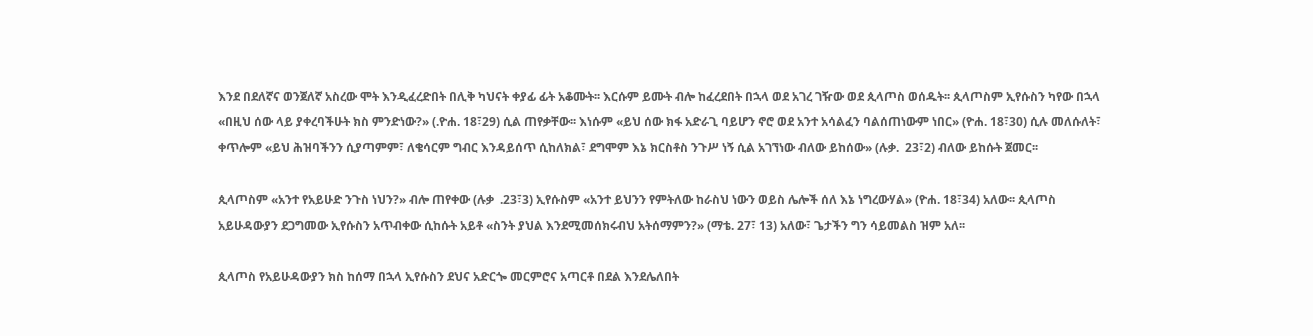እንደ በደለኛና ወንጀለኛ አስረው ሞት እንዲፈረድበት በሊቅ ካህናት ቀያፊ ፊት አቆሙት፡፡ እርሱም ይሙት ብሎ ከፈረደበት በኋላ ወደ አገረ ገዥው ወደ ጲላጦስ ወሰዱት፡፡ ጲላጦስም ኢየሱስን ካየው በኋላ «በዚህ ሰው ላይ ያቀረባችሁት ክስ ምንድነው?» (.ዮሐ. 18፣29) ሲል ጠየቃቸው፡፡ እነሱም «ይህ ሰው ክፋ አድራጊ ባይሆን ኖሮ ወደ አንተ አሳልፈን ባልሰጠነውም ነበር» (ዮሐ. 18፣30) ሲሉ መለሱለት፣ ቀጥሎም «ይህ ሕዝባችንን ሲያጣምም፣ ለቄሳርም ግብር እንዳይሰጥ ሲከለክል፣ ደግሞም እኔ ክርስቶስ ንጉሥ ነኝ ሲል አገኘነው ብለው ይከሰው» (ሉቃ.  23፣2) ብለው ይከሱት ጀመር፡፡

ጲላጦስም «አንተ የአይሁድ ንጉስ ነህን?» ብሎ ጠየቀው (ሉቃ  .23፣3) ኢየሱስም «አንተ ይህንን የምትለው ከራስህ ነውን ወይስ ሌሎች ሰለ እኔ ነግረውሃል» (ዮሐ. 18፣34) አለው፡፡ ጲላጦስ አይሁዳውያን ደጋግመው ኢየሱስን አጥብቀው ሲከሱት አይቶ «ስንት ያህል እንደሚመሰክሩብህ አትሰማምን?» (ማቴ. 27፣ 13) አለው፣ ጌታችን ግን ሳይመልስ ዝም አለ፡፡

ጲላጦስ የአይሁዳውያን ክስ ከሰማ በኋላ ኢየሱስን ደህና አድርጐ መርምሮና አጣርቶ በደል እንደሌለበት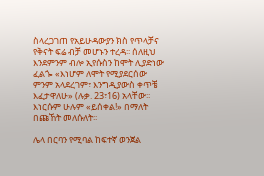ስላረጋገጠ የአይሁዳውያን ክስ የጥላቻና የቅናት ፍሬ ብቻ መሆኑን ተረዳ፡፡ ሰለዚህ እንደምንም ብሎ ኢየሱስን ከሞት ሊያድነው ፈልጐ «እነሆም ለሞት የሚያደርሰው ምንም አላደረገም፣ እንግዲያውስ ቀጥቼ እፈታዋለሁ» (ሉቃ. 23፣16) አላቸው፡፡ እነርሱም ሁሉም «ይሰቀል!» በማለት በጩኸት መለሱለት፡፡

ሌላ በርባን የሚባል ከፍተኛ ወንጀል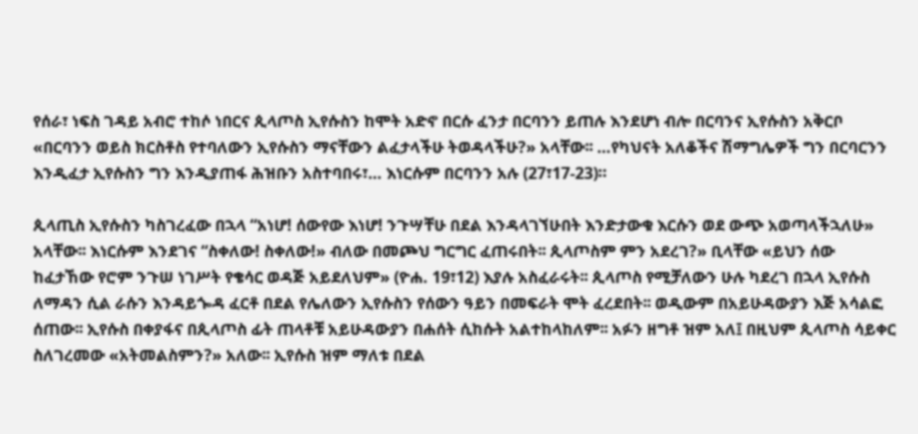የሰራ፣ ነፍስ ገዳይ አብሮ ተከሶ ነበርና ጲላጦስ ኢየሱስን ከሞት አድኖ በርሱ ፈንታ በርባንን ይጠሉ እንደሆነ ብሎ በርባንና ኢየሱስን አቅርቦ «በርባንን ወይስ ክርስቶስ የተባለውን ኢየሱስን ማናቸውን ልፈታላችሁ ትወዳላችሁ?» አላቸው፡፡ …የካህናት አለቆችና ሽማግሌዎች ግን በርባርንን እንዲፈታ ኢየሱስን ግን እንዲያጠፋ ሕዝቡን አስተባበሩ፣… እነርሱም በርባንን አሉ (27፣17-23)።

ጲላጢስ ኢየሱስን ካስገረፈው በኋላ “አነሆ! ሰውየው እነሆ! ንጉሣቸሁ በደል እንዳላገኘሁበት እንድታውቁ እርሱን ወደ ውጭ አወጣላችኋለሁ» አላቸው፡፡ እነርሱም እንደገና “ስቀለው! ስቀለው!» ብለው በመጮህ ግርግር ፈጠሩበት፡፡ ጲላጦስም ምን አደረገ?» ቢላቸው «ይህን ሰው ከፈታኸው የሮም ንጉሠ ነገሥት የቄሳር ወዳጅ አይደለህም» (ዮሐ. 19፣12) እያሉ አስፈራሩት፡፡ ጲላጦስ የሚቻለውን ሁሉ ካደረገ በኋላ ኢየሱስ ለማዳን ሲል ራሱን እንዳይጐዳ ፈርቶ በደል የሌለውን ኢየሱስን የሰውን ዓይን በመፍራት ሞት ፈረደበት፡፡ ወዲውም በአይሁዳውያን እጅ አሳልፎ ሰጠው፡፡ ኢየሱስ በቀያፋና በጲላጦስ ፊት ጠላቶቹ አይሁዳውያን በሐሰት ሲከሱት አልተከላከለም፡፡ አፉን ዘግቶ ዝም አለ፤ በዚህም ጲላጦስ ሳይቀር ስለገረመው «አትመልስምን?» አለው፡፡ ኢየሱስ ዝም ማለቱ በደል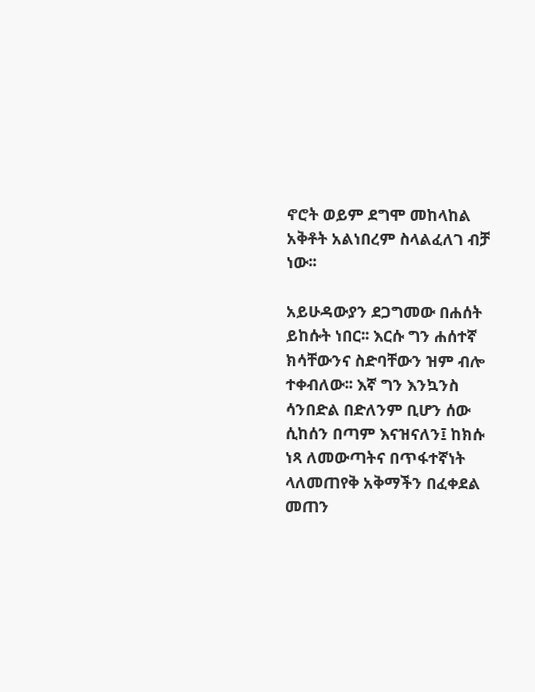ኖሮት ወይም ደግሞ መከላከል አቅቶት አልነበረም ስላልፈለገ ብቻ ነው፡፡

አይሁዳውያን ደጋግመው በሐሰት ይከሱት ነበር፡፡ እርሱ ግን ሐሰተኛ ክሳቸውንና ስድባቸውን ዝም ብሎ ተቀብለው፡፡ እኛ ግን እንኳንስ ሳንበድል በድለንም ቢሆን ሰው ሲከሰን በጣም እናዝናለን፤ ከክሱ ነጻ ለመውጣትና በጥፋተኛነት ላለመጠየቅ አቅማችን በፈቀደል መጠን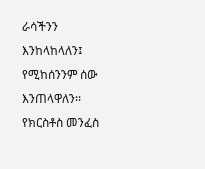ራሳችንን እንከላከላለን፤ የሚከሰንንም ሰው እንጠላዋለን፡፡ የክርስቶስ መንፈስ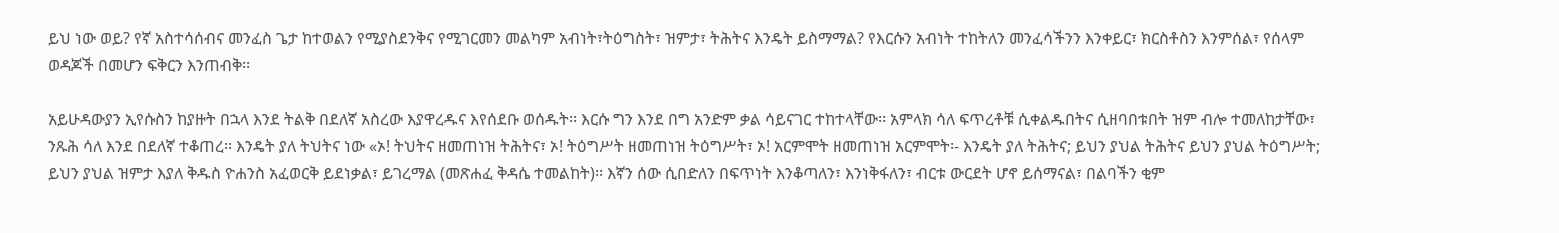ይህ ነው ወይ? የኛ አስተሳሰብና መንፈስ ጌታ ከተወልን የሚያስደንቅና የሚገርመን መልካም አብነት፣ትዕግስት፣ ዝምታ፣ ትሕትና እንዴት ይስማማል? የእርሱን አብነት ተከትለን መንፈሳችንን እንቀይር፣ ክርስቶስን እንምሰል፣ የሰላም ወዳጆች በመሆን ፍቅርን እንጠብቅ፡፡

አይሁዳውያን ኢየሱስን ከያዙት በኋላ እንደ ትልቅ በደለኛ አስረው እያዋረዱና እየሰደቡ ወሰዱት፡፡ እርሱ ግን እንደ በግ አንድም ቃል ሳይናገር ተከተላቸው፡፡ አምላክ ሳለ ፍጥረቶቹ ሲቀልዱበትና ሲዘባበቱበት ዝም ብሎ ተመለከታቸው፣ ንጹሕ ሳለ እንደ በደለኛ ተቆጠረ፡፡ እንዴት ያለ ትህትና ነው «ኦ! ትህትና ዘመጠነዝ ትሕትና፣ ኦ! ትዕግሥት ዘመጠነዝ ትዕግሥት፣ ኦ! አርምሞት ዘመጠነዝ አርምሞት፡- እንዴት ያለ ትሕትና; ይህን ያህል ትሕትና ይህን ያህል ትዕግሥት; ይህን ያህል ዝምታ እያለ ቅዱስ ዮሐንስ አፈወርቅ ይደነቃል፣ ይገረማል (መጽሐፈ ቅዳሴ ተመልከት)፡፡ እኛን ሰው ሲበድለን በፍጥነት እንቆጣለን፣ እንነቅፋለን፣ ብርቱ ውርደት ሆኖ ይሰማናል፣ በልባችን ቂም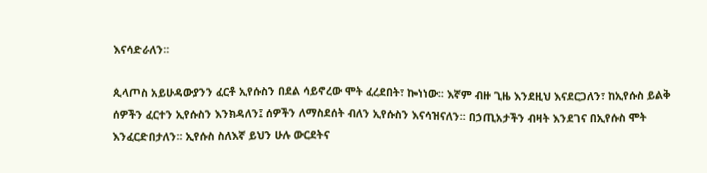እናሳድራለን፡፡

ጲላጦስ አይሁዳውያንን ፈርቶ ኢየሱስን በደል ሳይኖረው ሞት ፈረደበት፣ ኰነነው፡፡ እኛም ብዙ ጊዜ እንደዚህ እናደርጋለን፣ ከኢየሱስ ይልቅ ሰዎችን ፈርተን ኢየሱስን እንክዳለን፤ ሰዎችን ለማስደሰት ብለን ኢየሱስን እናሳዝናለን፡፡ በኃጢአታችን ብዛት እንደገና በኢየሱስ ሞት እንፈርድበታለን፡፡ ኢየሱስ ስለእኛ ይህን ሁሉ ውርደትና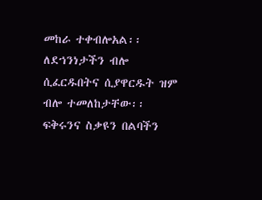መከራ ተቀብሎአል፡፡ ለደኀንነታችን ብሎ ሲፈርዱበትና ሲያዋርዱት ዝም ብሎ ተመለከታቸው፡፡ ፍቅሩንና ስቃዩን በልባችን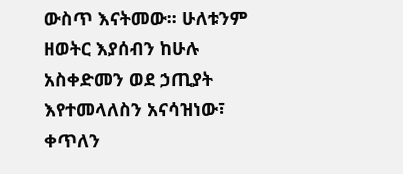ውስጥ እናትመው፡፡ ሁለቱንም ዘወትር እያሰብን ከሁሉ አስቀድመን ወደ ኃጢያት እየተመላለስን አናሳዝነው፣ ቀጥለን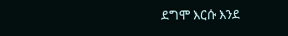ደግሞ እርሱ እንደ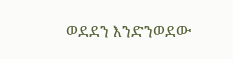ወደደን እንድንወደው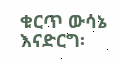ቁርጥ ውሳኔ እናድርግ፡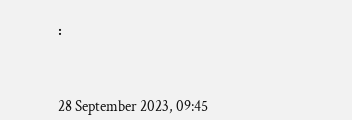፡



28 September 2023, 09:45